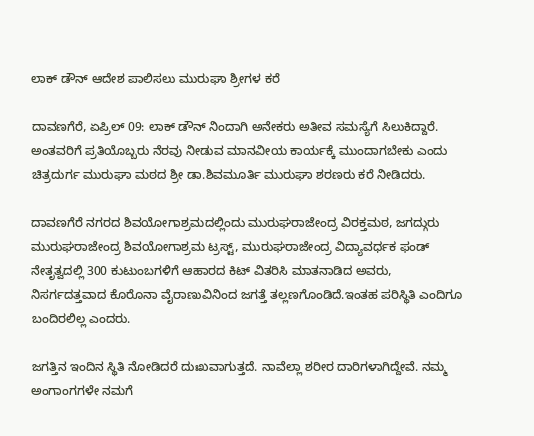ಲಾಕ್ ಡೌನ್ ಆದೇಶ ಪಾಲಿಸಲು ಮುರುಘಾ ಶ್ರೀಗಳ ಕರೆ

ದಾವಣಗೆರೆ, ಏಪ್ರಿಲ್ 09: ಲಾಕ್ ಡೌನ್ ನಿಂದಾಗಿ ಅನೇಕರು ಅತೀವ ಸಮಸ್ಯೆಗೆ ಸಿಲುಕಿದ್ದಾರೆ. ಅಂತವರಿಗೆ ಪ್ರತಿಯೊಬ್ಬರು ನೆರವು ನೀಡುವ ಮಾನವೀಯ ಕಾರ್ಯಕ್ಕೆ ಮುಂದಾಗಬೇಕು ಎಂದು ಚಿತ್ರದುರ್ಗ ಮುರುಘಾ ಮಠದ ಶ್ರೀ ಡಾ.ಶಿವಮೂರ್ತಿ ಮುರುಘಾ ಶರಣರು ಕರೆ ನೀಡಿದರು.

ದಾವಣಗೆರೆ ನಗರದ ಶಿವಯೋಗಾಶ್ರಮದಲ್ಲಿಂದು ಮುರುಘರಾಜೇಂದ್ರ ವಿರಕ್ತಮಠ, ಜಗದ್ಗುರು ಮುರುಘರಾಜೇಂದ್ರ ಶಿವಯೋಗಾಶ್ರಮ ಟ್ರಸ್ಟ್, ಮುರುಘರಾಜೇಂದ್ರ ವಿದ್ಯಾವರ್ಧಕ ಫಂಡ್ ನೇತೃತ್ವದಲ್ಲಿ 300 ಕುಟುಂಬಗಳಿಗೆ ಆಹಾರದ ಕಿಟ್ ವಿತರಿಸಿ ಮಾತನಾಡಿದ ಅವರು, ನಿಸರ್ಗದತ್ತವಾದ ಕೊರೊನಾ ವೈರಾಣುವಿನಿಂದ ಜಗತ್ತೆ ತಲ್ಲಣಗೊಂಡಿದೆ.ಇಂತಹ ಪರಿಸ್ಥಿತಿ ಎಂದಿಗೂ ಬಂದಿರಲಿಲ್ಲ ಎಂದರು.

ಜಗತ್ತಿನ ಇಂದಿನ ಸ್ಥಿತಿ ನೋಡಿದರೆ ದುಃಖವಾಗುತ್ತದೆ. ನಾವೆಲ್ಲಾ ಶರೀರ ದಾರಿಗಳಾಗಿದ್ದೇವೆ. ನಮ್ಮ ಅಂಗಾಂಗಗಳೇ ನಮಗೆ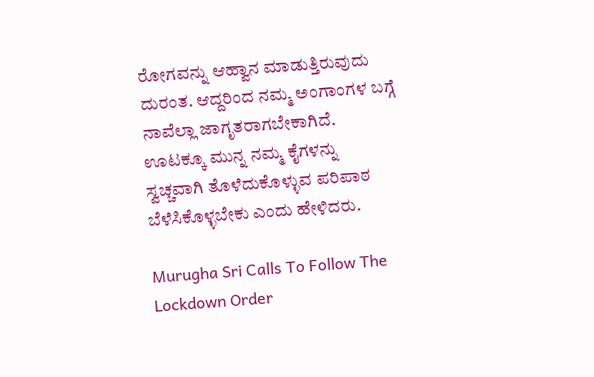ರೋಗವನ್ನು ಆಹ್ವಾನ ಮಾಡುತ್ತಿರುವುದು ದುರಂತ. ಆದ್ದರಿಂದ ನಮ್ಮ ಅಂಗಾಂಗಳ ಬಗ್ಗೆ ನಾವೆಲ್ಲಾ ಜಾಗೃತರಾಗಬೇಕಾಗಿದೆ. ಊಟಕ್ಕೂ ಮುನ್ನ ನಮ್ಮ ಕೈಗಳನ್ನು ಸ್ವಚ್ಚವಾಗಿ ತೊಳೆದುಕೊಳ್ಳುವ ಪರಿಪಾಠ ಬೆಳೆಸಿಕೊಳ್ಳಬೇಕು ಎಂದು ಹೇಳಿದರು.

Murugha Sri Calls To Follow The Lockdown Order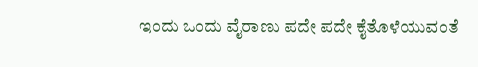ಇಂದು ಒಂದು ವೈರಾಣು ಪದೇ ಪದೇ ಕೈತೊಳೆಯುವಂತೆ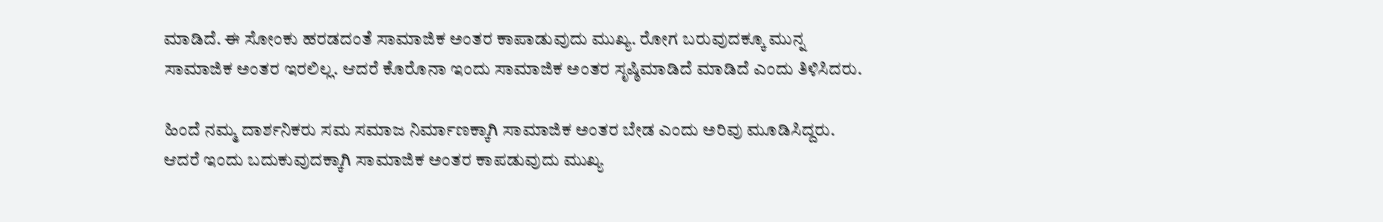ಮಾಡಿದೆ. ಈ ಸೋಂಕು ಹರಡದಂತೆ ಸಾಮಾಜಿಕ ಅಂತರ ಕಾಪಾಡುವುದು ಮುಖ್ಯ. ರೋಗ ಬರುವುದಕ್ಕೂ ಮುನ್ನ ಸಾಮಾಜಿಕ ಅಂತರ ಇರಲಿಲ್ಲ. ಆದರೆ ಕೊರೊನಾ ಇಂದು ಸಾಮಾಜಿಕ ಅಂತರ ಸೃಷ್ಠಿಮಾಡಿದೆ ಮಾಡಿದೆ ಎಂದು ತಿಳಿಸಿದರು.

ಹಿಂದೆ ನಮ್ಮ ದಾರ್ಶನಿಕರು ಸಮ ಸಮಾಜ ನಿರ್ಮಾಣಕ್ಕಾಗಿ ಸಾಮಾಜಿಕ ಅಂತರ ಬೇಡ ಎಂದು ಅರಿವು ಮೂಡಿಸಿದ್ದರು. ಆದರೆ ಇಂದು ಬದುಕುವುದಕ್ಕಾಗಿ ಸಾಮಾಜಿಕ ಅಂತರ ಕಾಪಡುವುದು ಮುಖ್ಯ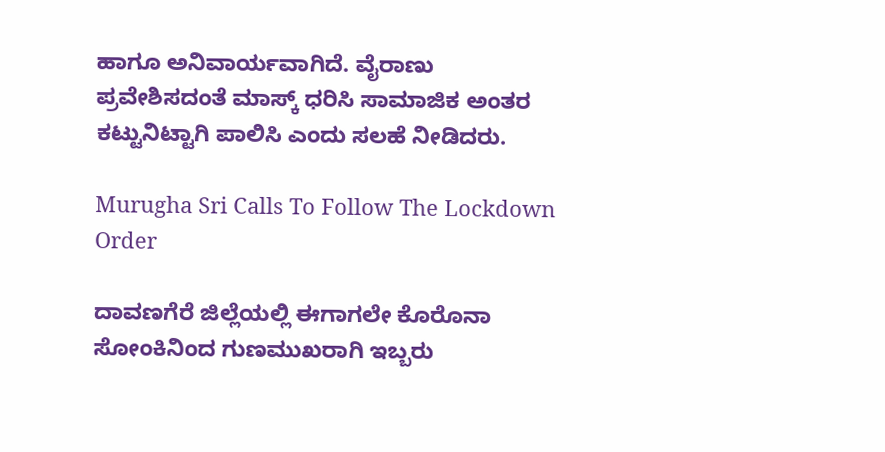ಹಾಗೂ ಅನಿವಾರ್ಯವಾಗಿದೆ. ವೈರಾಣು ಪ್ರವೇಶಿಸದಂತೆ ಮಾಸ್ಕ್ ಧರಿಸಿ ಸಾಮಾಜಿಕ ಅಂತರ ಕಟ್ಟುನಿಟ್ಟಾಗಿ ಪಾಲಿಸಿ ಎಂದು ಸಲಹೆ ನೀಡಿದರು.

Murugha Sri Calls To Follow The Lockdown Order

ದಾವಣಗೆರೆ ಜಿಲ್ಲೆಯಲ್ಲಿ ಈಗಾಗಲೇ ಕೊರೊನಾ ಸೋಂಕಿನಿಂದ ಗುಣಮುಖರಾಗಿ ಇಬ್ಬರು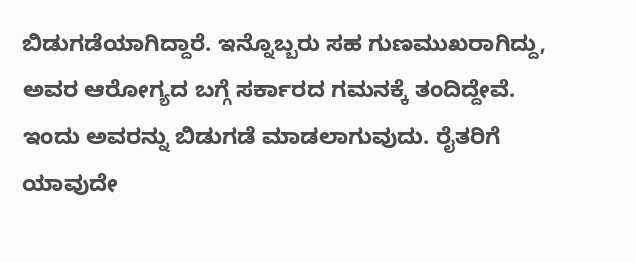ಬಿಡುಗಡೆಯಾಗಿದ್ದಾರೆ. ಇನ್ನೊಬ್ಬರು ಸಹ ಗುಣಮುಖರಾಗಿದ್ದು, ಅವರ ಆರೋಗ್ಯದ ಬಗ್ಗೆ ಸರ್ಕಾರದ ಗಮನಕ್ಕೆ ತಂದಿದ್ದೇವೆ. ಇಂದು ಅವರನ್ನು ಬಿಡುಗಡೆ ಮಾಡಲಾಗುವುದು. ರೈತರಿಗೆ ಯಾವುದೇ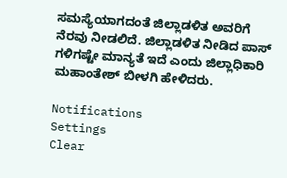ಸಮಸ್ಯೆಯಾಗದಂತೆ ಜಿಲ್ಲಾಡಳಿತ ಅವರಿಗೆ ನೆರವು ನೀಡಲಿದೆ. ಜಿಲ್ಲಾಡಳಿತ ನೀಡಿದ ಪಾಸ್ ಗಳಿಗಷ್ಟೇ ಮಾನ್ಯತೆ ಇದೆ ಎಂದು ಜಿಲ್ಲಾಧಿಕಾರಿ ಮಹಾಂತೇಶ್ ಬೀಳಗಿ ಹೇಳಿದರು.

Notifications
Settings
Clear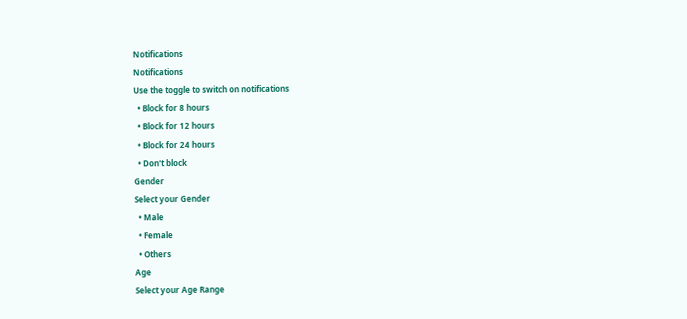Notifications
Notifications
Use the toggle to switch on notifications
  • Block for 8 hours
  • Block for 12 hours
  • Block for 24 hours
  • Don't block
Gender
Select your Gender
  • Male
  • Female
  • Others
Age
Select your Age Range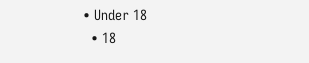• Under 18
  • 18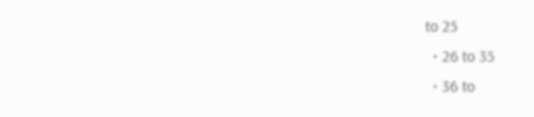to 25
  • 26 to 35
  • 36 to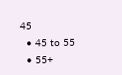45
  • 45 to 55
  • 55+